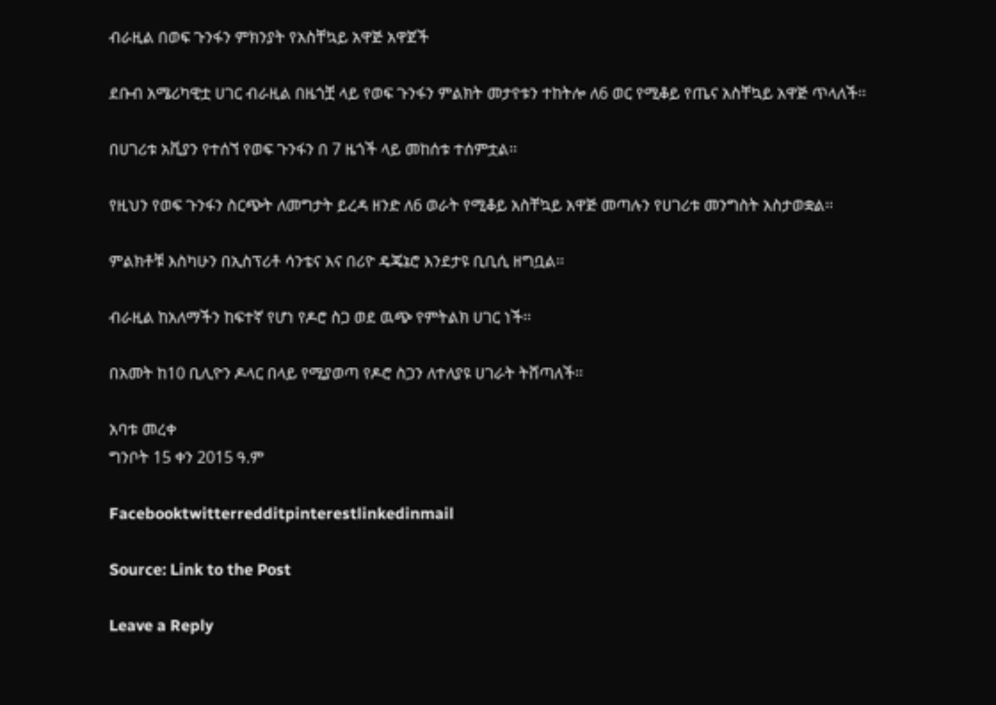ብራዚል በወፍ ጉንፋን ምክንያት የአስቸኳይ አዋጅ አዋጀች

ደቡብ አሜሪካዊቷ ሀገር ብራዚል በዜጎቿ ላይ የወፍ ጉንፋን ምልክት መታየቱን ተከትሎ ለ6 ወር የሚቆይ የጤና አስቸኳይ አዋጅ ጥላለች፡፡

በሀገሪቱ አቪያን የተሰኘ የወፍ ጉንፋን በ 7 ዜጎች ላይ መከሰቱ ተሰምቷል፡፡

የዚህን የወፍ ጉንፋን ስርጭት ለመግታት ይረዳ ዘንድ ለ6 ወራት የሚቆይ አስቸኳይ አዋጅ መጣሉን የሀገሪቱ መንግስት አስታወቋል፡፡

ምልክቶቹ እስካሁን በኢስፕሪቶ ሳንቴና እና በሪዮ ዴጄኔሮ እንደታዩ ቢቢሲ ዘግቧል፡፡

ብራዚል ከአለማችን ከፍተኛ የሆነ የዶሮ ስጋ ወደ ዉጭ የምትልክ ሀገር ነች፡፡

በአመት ከ10 ቢሊዮን ዶላር በላይ የሚያወጣ የዶሮ ስጋን ለተለያዩ ሀገራት ትሸጣለች፡፡

አባቱ መረቀ
ግንቦት 15 ቀን 2015 ዓ.ም

Facebooktwitterredditpinterestlinkedinmail

Source: Link to the Post

Leave a Reply